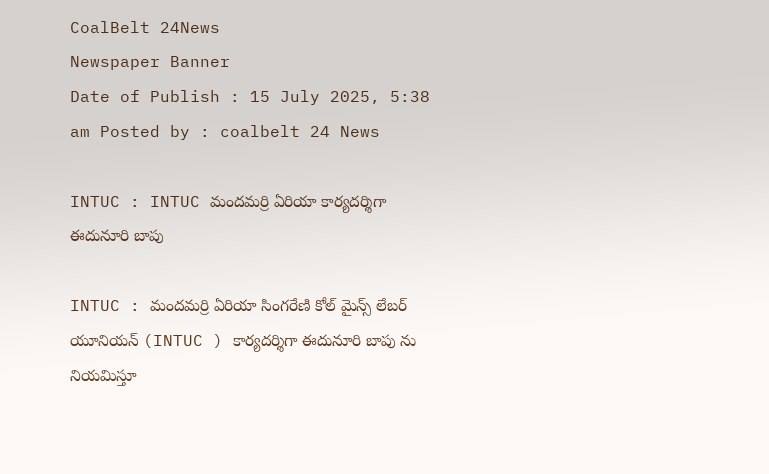CoalBelt 24News
Newspaper Banner
Date of Publish : 15 July 2025, 5:38 am Posted by : coalbelt 24 News

INTUC : INTUC మందమర్రి ఏరియా కార్యదర్శిగా ఈదునూరి బాపు

INTUC : మందమర్రి ఏరియా సింగరేణి కోల్ మైన్స్ లేబర్ యూనియన్ (INTUC ) కార్యదర్శిగా ఈదునూరి బాపు ను నియమిస్తూ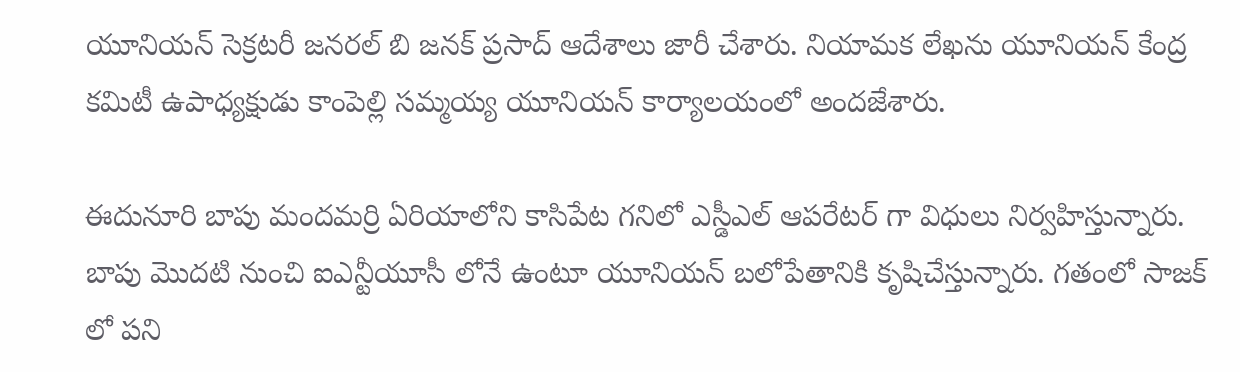యూనియన్ సెక్రటరీ జనరల్ బి జనక్ ప్రసాద్ ఆదేశాలు జారీ చేశారు. నియామక లేఖను యూనియన్ కేంద్ర కమిటీ ఉపాధ్యక్షుడు కాంపెల్లి సమ్మయ్య యూనియన్ కార్యాలయంలో అందజేశారు.

ఈదునూరి బాపు మందమర్రి ఏరియాలోని కాసిపేట గనిలో ఎస్డీఎల్ ఆపరేటర్ గా విధులు నిర్వహిస్తున్నారు. బాపు మొదటి నుంచి ఐఎన్టీయూసీ లోనే ఉంటూ యూనియన్ బలోపేతానికి కృషిచేస్తున్నారు. గతంలో సాజక్ లో పని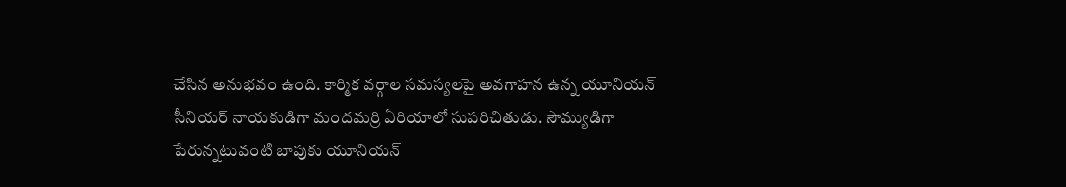చేసిన అనుభవం ఉంది. కార్మిక వర్గాల సమస్యలపై అవగాహన ఉన్న యూనియన్ సీనియర్ నాయకుడిగా మందమర్రి ఏరియాలో సుపరిచితుడు. సౌమ్యుడిగా పేరున్నటువంటి బాపుకు యూనియన్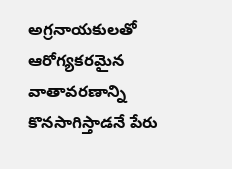అగ్రనాయకులతో ఆరోగ్యకరమైన వాతావరణాన్ని కొనసాగిస్తాడనే పేరు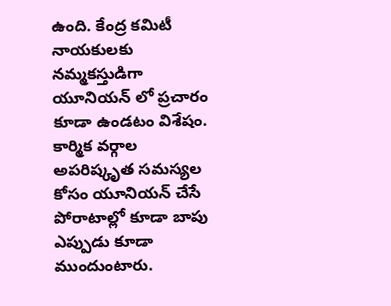ఉంది. కేంద్ర కమిటీ నాయకులకు నమ్మకస్తుడిగా యూనియన్ లో ప్రచారం కూడా ఉండటం విశేషం. కార్మిక వర్గాల అపరిష్కృత సమస్యల కోసం యూనియన్ చేసే పోరాటాల్లో కూడా బాపు ఎప్పుడు కూడా ముందుంటారు.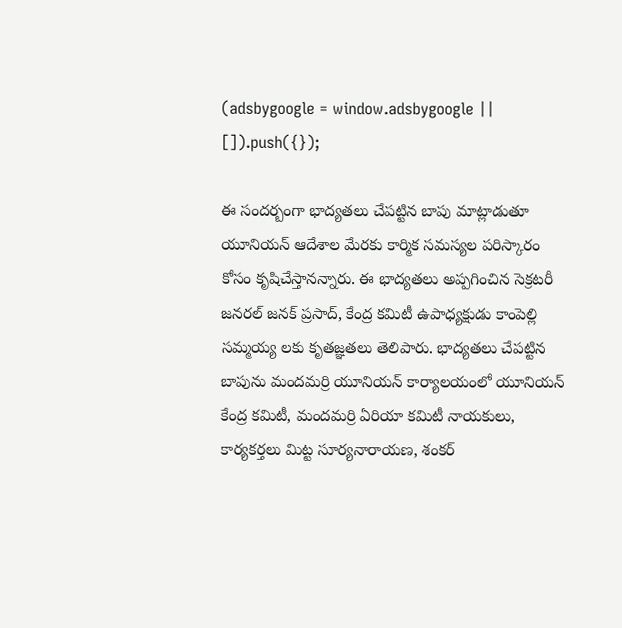(adsbygoogle = window.adsbygoogle || []).push({});

ఈ సందర్బంగా భాద్యతలు చేపట్టిన బాపు మాట్లాడుతూ యూనియన్ ఆదేశాల మేరకు కార్మిక సమస్యల పరిస్కారం కోసం కృషిచేస్తానన్నారు. ఈ భాద్యతలు అప్పగించిన సెక్రటరీ జనరల్ జనక్ ప్రసాద్, కేంద్ర కమిటీ ఉపాధ్యక్షుడు కాంపెల్లి సమ్మయ్య లకు కృతజ్ఞతలు తెలిపారు. భాద్యతలు చేపట్టిన బాపును మందమర్రి యూనియన్ కార్యాలయంలో యూనియన్ కేంద్ర కమిటీ, మందమర్రి ఏరియా కమిటీ నాయకులు, కార్యకర్తలు మిట్ట సూర్యనారాయణ, శంకర్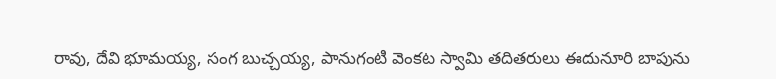రావు, దేవి భూమయ్య, సంగ బుచ్చయ్య, పానుగంటి వెంకట స్వామి తదితరులు ఈదునూరి బాపును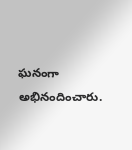ఘనంగా అభినందించారు.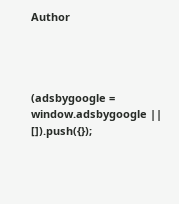Author




(adsbygoogle = window.adsbygoogle || []).push({});